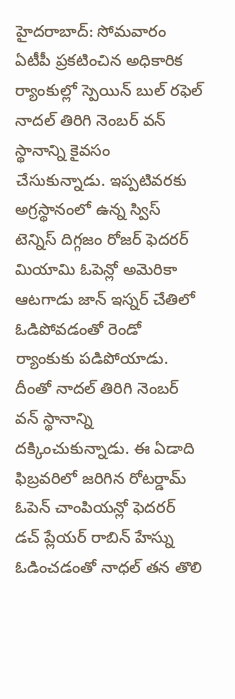హైదరాబాద్: సోమవారం ఏటీపీ ప్రకటించిన అధికారిక ర్యాంకుల్లో స్పెయిన్ బుల్ రఫెల్ నాదల్ తిరిగి నెంబర్ వన్ స్థానాన్ని కైవసం చేసుకున్నాడు. ఇప్పటివరకు అగ్రస్థానంలో ఉన్న స్విస్ టెన్నిస్ దిగ్గజం రోజర్ ఫెదరర్ మియామి ఓపెన్లో అమెరికా ఆటగాడు జాన్ ఇస్నర్ చేతిలో ఓడిపోవడంతో రెండో ర్యాంకుకు పడిపోయాడు.
దీంతో నాదల్ తిరిగి నెంబర్ వన్ స్థానాన్ని దక్కించుకున్నాడు. ఈ ఏడాది ఫిబ్రవరిలో జరిగిన రోటర్డామ్ ఓపెన్ చాంపియన్లో ఫెదరర్ డచ్ ప్లేయర్ రాబిన్ హేస్ను ఓడించడంతో నాధల్ తన తొలి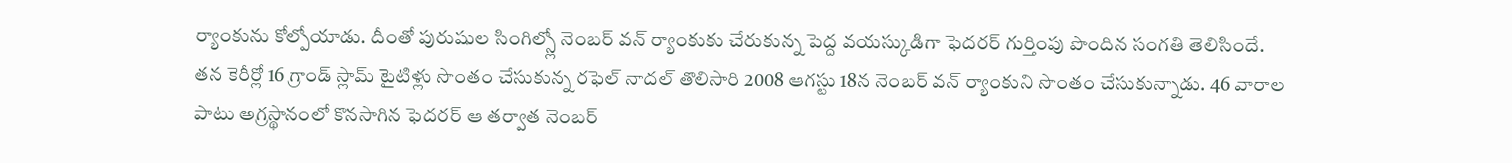ర్యాంకును కోల్పోయాడు. దీంతో పురుషుల సింగిల్స్లో నెంబర్ వన్ ర్యాంకుకు చేరుకున్న పెద్ద వయస్కుడిగా ఫెదరర్ గుర్తింపు పొందిన సంగతి తెలిసిందే.
తన కెరీర్లో 16 గ్రాండ్ స్లామ్ టైటిళ్లు సొంతం చేసుకున్న రఫెల్ నాదల్ తొలిసారి 2008 ఆగస్టు 18న నెంబర్ వన్ ర్యాంకుని సొంతం చేసుకున్నాడు. 46 వారాల పాటు అగ్రస్థానంలో కొనసాగిన ఫెదరర్ ఆ తర్వాత నెంబర్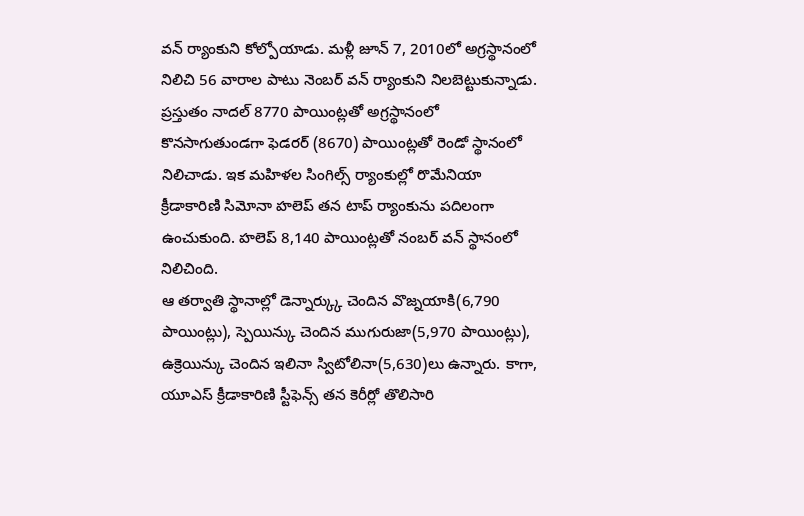వన్ ర్యాంకుని కోల్పోయాడు. మళ్లీ జూన్ 7, 2010లో అగ్రస్థానంలో నిలిచి 56 వారాల పాటు నెంబర్ వన్ ర్యాంకుని నిలబెట్టుకున్నాడు.
ప్రస్తుతం నాదల్ 8770 పాయింట్లతో అగ్రస్థానంలో కొనసాగుతుండగా ఫెడరర్ (8670) పాయింట్లతో రెండో స్థానంలో నిలిచాడు. ఇక మహిళల సింగిల్స్ ర్యాంకుల్లో రొమేనియా క్రీడాకారిణి సిమోనా హలెప్ తన టాప్ ర్యాంకును పదిలంగా ఉంచుకుంది. హలెప్ 8,140 పాయింట్లతో నంబర్ వన్ స్థానంలో నిలిచింది.
ఆ తర్వాతి స్థానాల్లో డెన్నార్క్కు చెందిన వొజ్నయాకి(6,790 పాయింట్లు), స్పెయిన్కు చెందిన ముగురుజా(5,970 పాయింట్లు), ఉక్రెయిన్కు చెందిన ఇలినా స్విటోలినా(5,630)లు ఉన్నారు. కాగా, యూఎస్ క్రీడాకారిణి స్టీఫెన్స్ తన కెరీర్లో తొలిసారి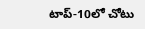టాప్-10లో చోటు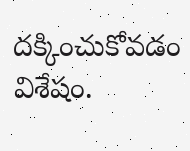దక్కించుకోవడం విశేషం.